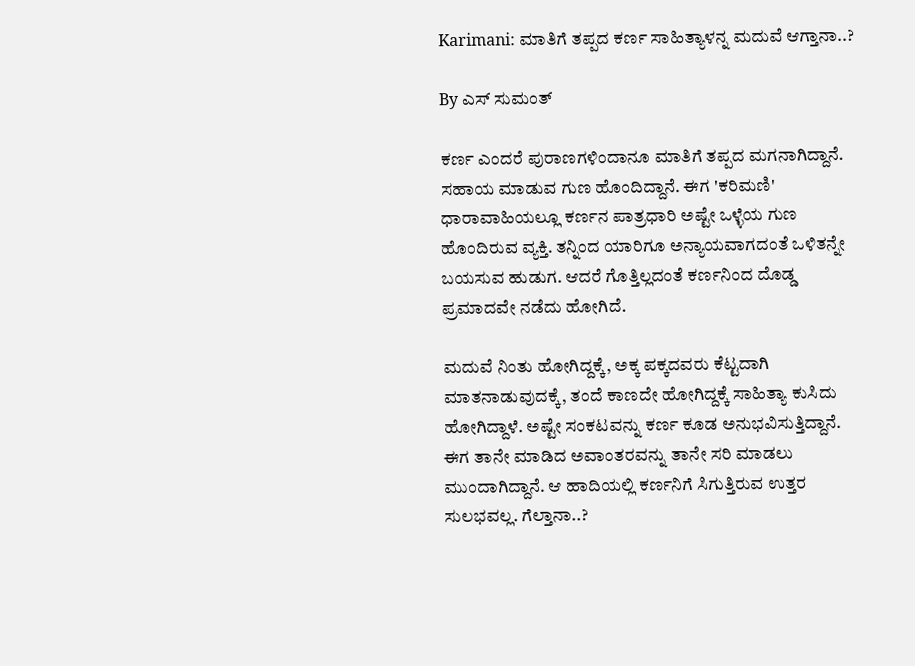Karimani: ಮಾತಿಗೆ ತಪ್ಪದ ಕರ್ಣ ಸಾಹಿತ್ಯಾಳನ್ನ ಮದುವೆ ಆಗ್ತಾನಾ..?

By ಎಸ್ ಸುಮಂತ್

ಕರ್ಣ ಎಂದರೆ ಪುರಾಣಗಳಿಂದಾನೂ ಮಾತಿಗೆ ತಪ್ಪದ ಮಗನಾಗಿದ್ದಾನೆ. ಸಹಾಯ ಮಾಡುವ ಗುಣ ಹೊಂದಿದ್ದಾನೆ. ಈಗ 'ಕರಿಮಣಿ' ಧಾರಾವಾಹಿಯಲ್ಲೂ ಕರ್ಣನ ಪಾತ್ರಧಾರಿ ಅಷ್ಟೇ ಒಳ್ಳೆಯ ಗುಣ ಹೊಂದಿರುವ ವ್ಯಕ್ತಿ. ತನ್ನಿಂದ ಯಾರಿಗೂ ಅನ್ಯಾಯವಾಗದಂತೆ ಒಳಿತನ್ನೇ ಬಯಸುವ ಹುಡುಗ. ಆದರೆ ಗೊತ್ತಿಲ್ಲದಂತೆ ಕರ್ಣನಿಂದ ದೊಡ್ಡ ಪ್ರಮಾದವೇ ನಡೆದು ಹೋಗಿದೆ.

ಮದುವೆ ನಿಂತು ಹೋಗಿದ್ದಕ್ಕೆ, ಅಕ್ಕ ಪಕ್ಕದವರು ಕೆಟ್ಟದಾಗಿ‌ ಮಾತನಾಡುವುದಕ್ಕೆ, ತಂದೆ ಕಾಣದೇ ಹೋಗಿದ್ದಕ್ಕೆ ಸಾಹಿತ್ಯಾ ಕುಸಿದು ಹೋಗಿದ್ದಾಳೆ. ಅಷ್ಟೇ ಸಂಕಟವನ್ನು ಕರ್ಣ ಕೂಡ ಅನುಭವಿಸುತ್ತಿದ್ದಾನೆ. ಈಗ ತಾನೇ ಮಾಡಿದ ಅವಾಂತರವನ್ನು ತಾನೇ ಸರಿ ಮಾಡಲು ಮುಂದಾಗಿದ್ದಾನೆ. ಆ ಹಾದಿಯಲ್ಲಿ ಕರ್ಣನಿಗೆ ಸಿಗುತ್ತಿರುವ ಉತ್ತರ ಸುಲಭವಲ್ಲ. ಗೆಲ್ತಾನಾ..?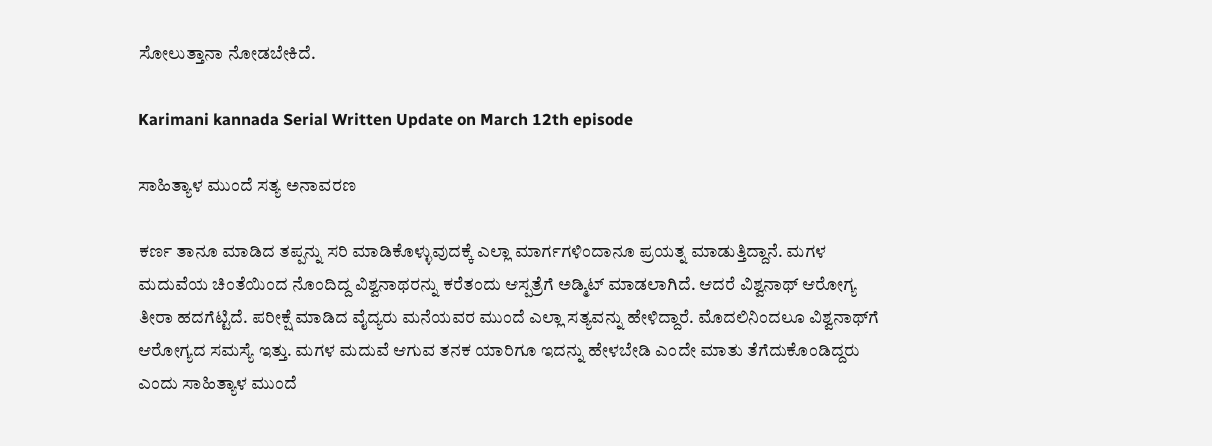ಸೋಲುತ್ತಾನಾ ನೋಡಬೇಕಿದೆ.

Karimani kannada Serial Written Update on March 12th episode

ಸಾಹಿತ್ಯಾಳ ಮುಂದೆ ಸತ್ಯ ಅನಾವರಣ

ಕರ್ಣ ತಾನೂ ಮಾಡಿದ ತಪ್ಪನ್ನು ಸರಿ ಮಾಡಿಕೊಳ್ಳುವುದಕ್ಕೆ ಎಲ್ಲಾ ಮಾರ್ಗಗಳಿಂದಾನೂ ಪ್ರಯತ್ನ ಮಾಡುತ್ತಿದ್ದಾನೆ. ಮಗಳ ಮದುವೆಯ ಚಿಂತೆಯಿಂದ ನೊಂದಿದ್ದ ವಿಶ್ವನಾಥರನ್ನು ಕರೆತಂದು ಆಸ್ಪತ್ರೆಗೆ ಅಡ್ಮಿಟ್ ಮಾಡಲಾಗಿದೆ. ಆದರೆ ವಿಶ್ವನಾಥ್ ಆರೋಗ್ಯ ತೀರಾ ಹದಗೆಟ್ಟಿದೆ. ಪರೀಕ್ಷೆ ಮಾಡಿದ ವೈದ್ಯರು ಮನೆಯವರ ಮುಂದೆ ಎಲ್ಲಾ ಸತ್ಯವನ್ನು ಹೇಳಿದ್ದಾರೆ. ಮೊದಲಿ‌ನಿಂದಲೂ ವಿಶ್ವನಾಥ್‌ಗೆ ಆರೋಗ್ಯದ ಸಮಸ್ಯೆ ಇತ್ತು. ಮಗಳ ಮದುವೆ ಆಗುವ ತನಕ ಯಾರಿಗೂ ಇದನ್ನು ಹೇಳಬೇಡಿ ಎಂದೇ ಮಾತು ತೆಗೆದುಕೊಂಡಿದ್ದರು ಎಂದು ಸಾಹಿತ್ಯಾಳ ಮುಂದೆ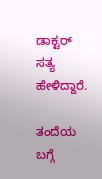ಡಾಕ್ಟರ್ ಸತ್ಯ ಹೇಳಿದ್ದಾರೆ.

ತಂದೆಯ ಬಗ್ಗೆ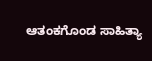ಆತಂಕಗೊಂಡ ಸಾಹಿತ್ಯಾ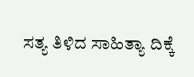ಸತ್ಯ ತಿಳಿದ ಸಾಹಿತ್ಯಾ ದಿಕ್ಕೆ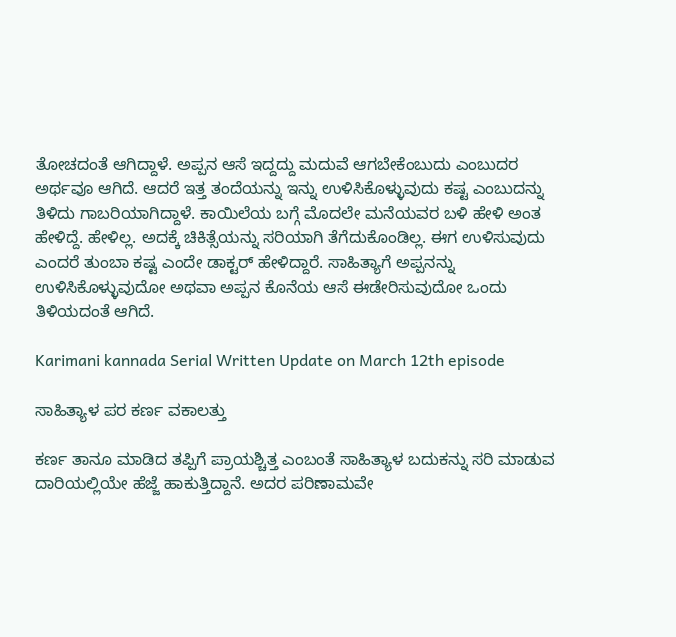ತೋಚದಂತೆ ಆಗಿದ್ದಾಳೆ. ಅಪ್ಪನ ಆಸೆ ಇದ್ದದ್ದು ಮದುವೆ ಆಗಬೇಕೆಂಬುದು ಎಂಬುದರ ಅರ್ಥವೂ ಆಗಿದೆ. ಆದರೆ ಇತ್ತ ತಂದೆ‌ಯನ್ನು ಇನ್ನು ಉಳಿಸಿಕೊಳ್ಳುವುದು ಕಷ್ಟ ಎಂಬುದನ್ನು ತಿಳಿದು ಗಾಬರಿಯಾಗಿದ್ದಾಳೆ. ಕಾಯಿಲೆಯ ಬಗ್ಗೆ ಮೊದಲೇ ಮನೆಯವರ ಬಳಿ ಹೇಳಿ ಅಂತ ಹೇಳಿದ್ದೆ. ಹೇಳಿಲ್ಲ. ಅದಕ್ಕೆ ಚಿಕಿತ್ಸೆಯನ್ನು ಸರಿಯಾಗಿ ತೆಗೆದುಕೊಂಡಿಲ್ಲ. ಈಗ ಉಳಿಸುವುದು ಎಂದರೆ ತುಂಬಾ ಕಷ್ಟ ಎಂದೇ ಡಾಕ್ಟರ್ ಹೇಳಿದ್ದಾರೆ. ಸಾಹಿತ್ಯಾಗೆ ಅಪ್ಪನನ್ನು ಉಳಿಸಿಕೊಳ್ಳುವುದೋ ಅಥವಾ ಅಪ್ಪನ ಕೊನೆಯ ಆಸೆ ಈಡೇರಿಸುವುದೋ ಒಂದು ತಿಳಿಯದಂತೆ ಆಗಿದೆ.

Karimani kannada Serial Written Update on March 12th episode

ಸಾಹಿತ್ಯಾಳ ಪರ ಕರ್ಣ ವಕಾಲತ್ತು

ಕರ್ಣ ತಾನೂ ಮಾಡಿದ ತಪ್ಪಿಗೆ ಪ್ರಾಯಶ್ಚಿತ್ತ ಎಂಬಂತೆ ಸಾಹಿತ್ಯಾಳ ಬದುಕನ್ನು ಸರಿ ಮಾಡುವ ದಾರಿಯಲ್ಲಿಯೇ ಹೆಜ್ಜೆ ಹಾಕುತ್ತಿದ್ದಾನೆ. ಅದರ ಪರಿಣಾಮವೇ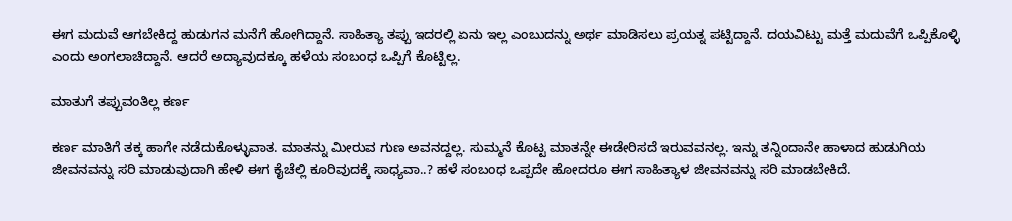ಈಗ ಮದುವೆ ಆಗಬೇಕಿದ್ದ ಹುಡುಗನ ಮನೆಗೆ ಹೋಗಿದ್ದಾನೆ. ಸಾಹಿತ್ಯಾ ತಪ್ಪು ಇದರಲ್ಲಿ ಏನು ಇಲ್ಲ ಎಂಬುದನ್ನು ಅರ್ಥ ಮಾಡಿಸಲು ಪ್ರಯತ್ನ ಪಟ್ಟಿದ್ದಾನೆ. ದಯವಿಟ್ಟು ಮತ್ತೆ ಮದುವೆಗೆ ಒಪ್ಪಿಕೊಳ್ಳಿ ಎಂದು ಅಂಗಲಾಚಿದ್ದಾನೆ. ಆದರೆ ಅದ್ಯಾವುದಕ್ಕೂ ಹಳೆಯ ಸಂಬಂಧ ಒಪ್ಪಿಗೆ ಕೊಟ್ಟಿಲ್ಲ.

ಮಾತುಗೆ ತಪ್ಪುವಂತಿಲ್ಲ ಕರ್ಣ

ಕರ್ಣ ಮಾತಿಗೆ ತಕ್ಕ ಹಾಗೇ ನಡೆದುಕೊಳ್ಳುವಾತ. ಮಾತನ್ನು ಮೀರುವ ಗುಣ ಅವನದ್ದಲ್ಲ. ಸುಮ್ಮನೆ ಕೊಟ್ಟ ಮಾತನ್ನೇ ಈಡೇರಿಸದೆ ಇರುವವನಲ್ಲ. ಇನ್ನು ತನ್ನಿಂದಾನೇ ಹಾಳಾದ ಹುಡುಗಿಯ ಜೀವನವನ್ನು ಸರಿ ಮಾಡುವುದಾಗಿ ಹೇಳಿ ಈಗ ಕೈಚೆಲ್ಲಿ ಕೂರಿವುದಕ್ಕೆ ಸಾಧ್ಯವಾ..? ಹಳೆ ಸಂಬಂಧ ಒಪ್ಪದೇ ಹೋದರೂ ಈಗ ಸಾಹಿತ್ಯಾಳ ಜೀವನವನ್ನು ಸರಿ ಮಾಡಬೇಕಿದೆ.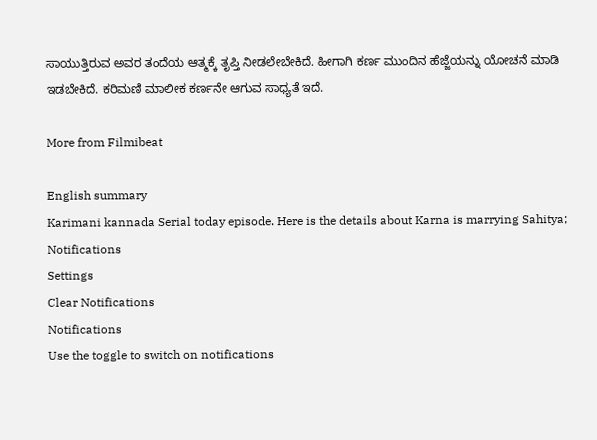ಸಾಯುತ್ತಿರುವ ಅವರ ತಂದೆಯ ಆತ್ಮಕ್ಕೆ ತೃಪ್ತಿ‌ ನೀಡಲೇಬೇಕಿದೆ. ಹೀಗಾಗಿ ಕರ್ಣ ಮುಂದಿನ ಹೆಜ್ಜೆಯನ್ನು ಯೋಚನೆ ಮಾಡಿ ಇಡಬೇಕಿದೆ. ಕರಿಮಣಿ ಮಾಲೀಕ ಕರ್ಣನೇ ಆಗುವ ಸಾಧ್ಯತೆ ಇದೆ.

More from Filmibeat

English summary
Karimani kannada Serial today episode. Here is the details about Karna is marrying Sahitya;
Notifications
Settings
Clear Notifications
Notifications
Use the toggle to switch on notifications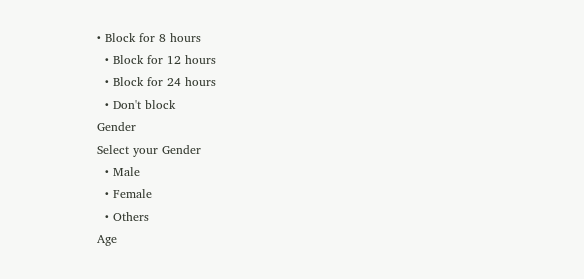• Block for 8 hours
  • Block for 12 hours
  • Block for 24 hours
  • Don't block
Gender
Select your Gender
  • Male
  • Female
  • Others
Age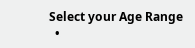Select your Age Range
  •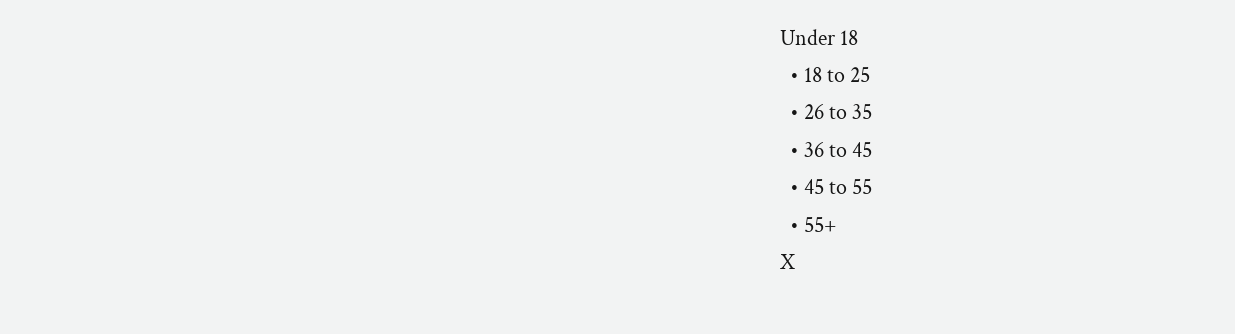Under 18
  • 18 to 25
  • 26 to 35
  • 36 to 45
  • 45 to 55
  • 55+
X